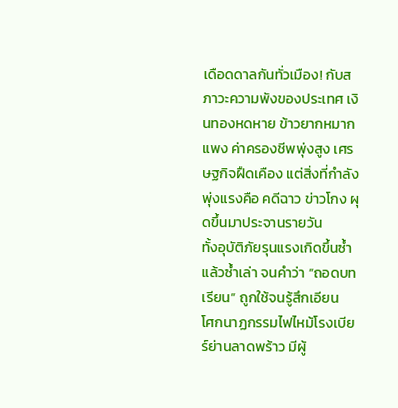เดือดดาลกันทั่วเมือง! กับสภาวะความพังของประเทศ เงินทองหดหาย ข้าวยากหมากแพง ค่าครองชีพพุ่งสูง เศรษฐกิจฝืดเคือง แต่สิ่งที่กำลังพุ่งแรงคือ คดีฉาว ข่าวโกง ผุดขึ้นมาประจานรายวัน
ทั้งอุบัติภัยรุนแรงเกิดขึ้นซ้ำแล้วซ้ำเล่า จนคำว่า “ถอดบทเรียน” ถูกใช้จนรู้สึกเอียน
โศกนาฏกรรมไฟไหม้โรงเบียร์ย่านลาดพร้าว มีผู้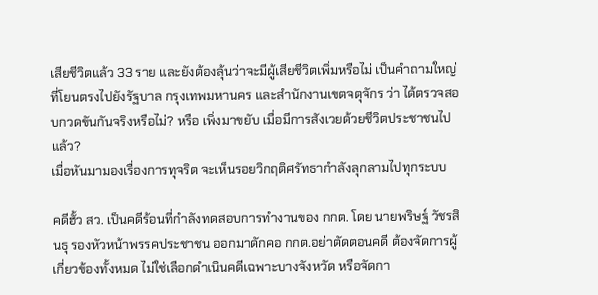เสียชีวิตแล้ว 33 ราย และยังต้องลุ้นว่าจะมีผู้เสียชีวิตเพิ่มหรือไม่ เป็นคำถามใหญ่ที่โยนตรงไปยังรัฐบาล กรุงเทพมหานคร และสำนักงานเขตจตุจักร ว่า ได้ตรวจสอบกวดขันกันจริงหรือไม่? หรือ เพิ่งมาขยับ เมื่อมีการสังเวยด้วยชีวิตประชาชนไปแล้ว?
เมื่อหันมามองเรื่องการทุจริต จะเห็นรอยวิกฤติศรัทธากำลังลุกลามไปทุกระบบ

คดีฮั้ว สว. เป็นคดีร้อนที่กำลังทดสอบการทำงานของ กกต. โดย นายพริษฐ์ วัชรสินธุ รองหัวหน้าพรรคประชาชน ออกมาดักคอ กกต.อย่าตัดตอนคดี ต้องจัดการผู้เกี่ยวข้องทั้งหมด ไม่ใช่เลือกดำเนินคดีเฉพาะบางจังหวัด หรือจัดกา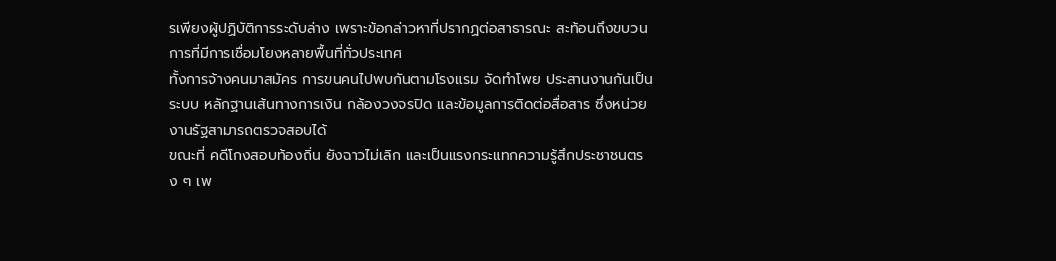รเพียงผู้ปฏิบัติการระดับล่าง เพราะข้อกล่าวหาที่ปรากฏต่อสาธารณะ สะท้อนถึงขบวนการที่มีการเชื่อมโยงหลายพื้นที่ทั่วประเทศ
ทั้งการจ้างคนมาสมัคร การขนคนไปพบกันตามโรงแรม จัดทำโพย ประสานงานกันเป็นระบบ หลักฐานเส้นทางการเงิน กล้องวงจรปิด และข้อมูลการติดต่อสื่อสาร ซึ่งหน่วยงานรัฐสามารถตรวจสอบได้
ขณะที่ คดีโกงสอบท้องถิ่น ยังฉาวไม่เลิก และเป็นแรงกระแทกความรู้สึกประชาชนตรง ๆ เพ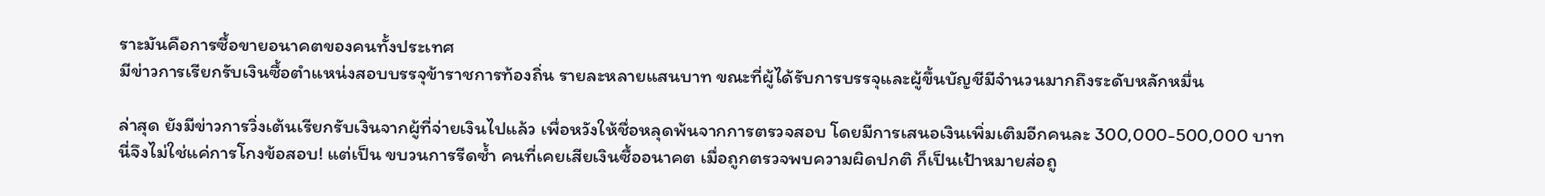ราะมันคือการซื้อขายอนาคตของคนทั้งประเทศ
มีข่าวการเรียกรับเงินซื้อตำแหน่งสอบบรรจุข้าราชการท้องถิ่น รายละหลายแสนบาท ขณะที่ผู้ได้รับการบรรจุและผู้ขึ้นบัญชีมีจำนวนมากถึงระดับหลักหมื่น

ล่าสุด ยังมีข่าวการวิ่งเต้นเรียกรับเงินจากผู้ที่จ่ายเงินไปแล้ว เพื่อหวังให้ชื่อหลุดพ้นจากการตรวจสอบ โดยมีการเสนอเงินเพิ่มเติมอีกคนละ 300,000-500,000 บาท
นี่จึงไม่ใช่แค่การโกงข้อสอบ! แต่เป็น ขบวนการรีดซ้ำ คนที่เคยเสียเงินซื้ออนาคต เมื่อถูกตรวจพบความผิดปกติ ก็เป็นเป้าหมายส่อถู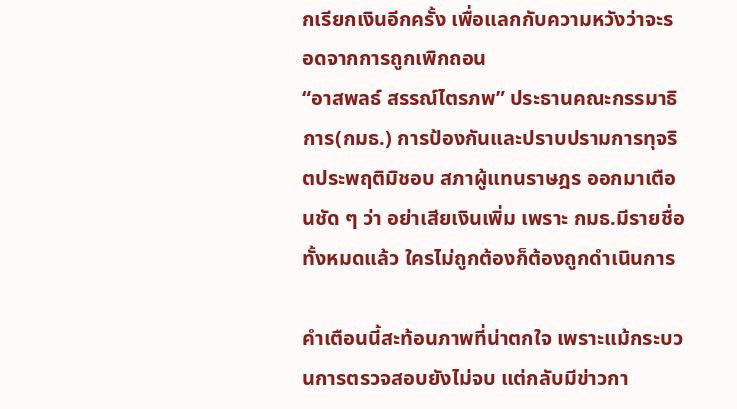กเรียกเงินอีกครั้ง เพื่อแลกกับความหวังว่าจะรอดจากการถูกเพิกถอน
“อาสพลธ์ สรรณ์ไตรภพ” ประธานคณะกรรมาธิการ(กมธ.) การป้องกันและปราบปรามการทุจริตประพฤติมิชอบ สภาผู้แทนราษฎร ออกมาเตือนชัด ๆ ว่า อย่าเสียเงินเพิ่ม เพราะ กมธ.มีรายชื่อทั้งหมดแล้ว ใครไม่ถูกต้องก็ต้องถูกดำเนินการ

คำเตือนนี้สะท้อนภาพที่น่าตกใจ เพราะแม้กระบวนการตรวจสอบยังไม่จบ แต่กลับมีข่าวกา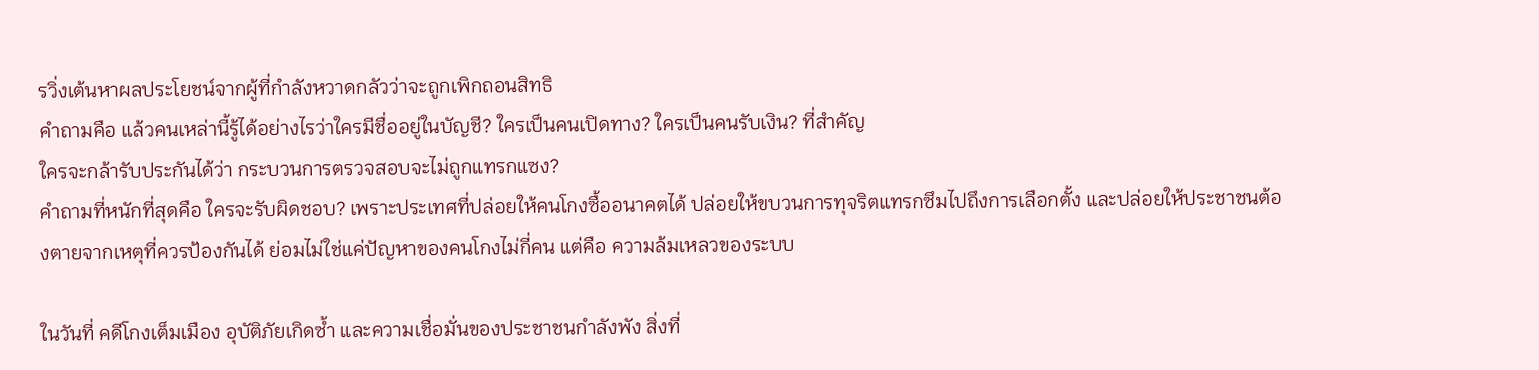รวิ่งเต้นหาผลประโยชน์จากผู้ที่กำลังหวาดกลัวว่าจะถูกเพิกถอนสิทธิ
คำถามคือ แล้วคนเหล่านี้รู้ได้อย่างไรว่าใครมีชื่ออยู่ในบัญชี? ใครเป็นคนเปิดทาง? ใครเป็นคนรับเงิน? ที่สำคัญ
ใครจะกล้ารับประกันได้ว่า กระบวนการตรวจสอบจะไม่ถูกแทรกแซง?
คำถามที่หนักที่สุดคือ ใครจะรับผิดชอบ? เพราะประเทศที่ปล่อยให้คนโกงซื้ออนาคตได้ ปล่อยให้ขบวนการทุจริตแทรกซึมไปถึงการเลือกตั้ง และปล่อยให้ประชาชนต้องตายจากเหตุที่ควรป้องกันได้ ย่อมไม่ใช่แค่ปัญหาของคนโกงไม่กี่คน แต่คือ ความล้มเหลวของระบบ

ในวันที่ คดีโกงเต็มเมือง อุบัติภัยเกิดซ้ำ และความเชื่อมั่นของประชาชนกำลังพัง สิ่งที่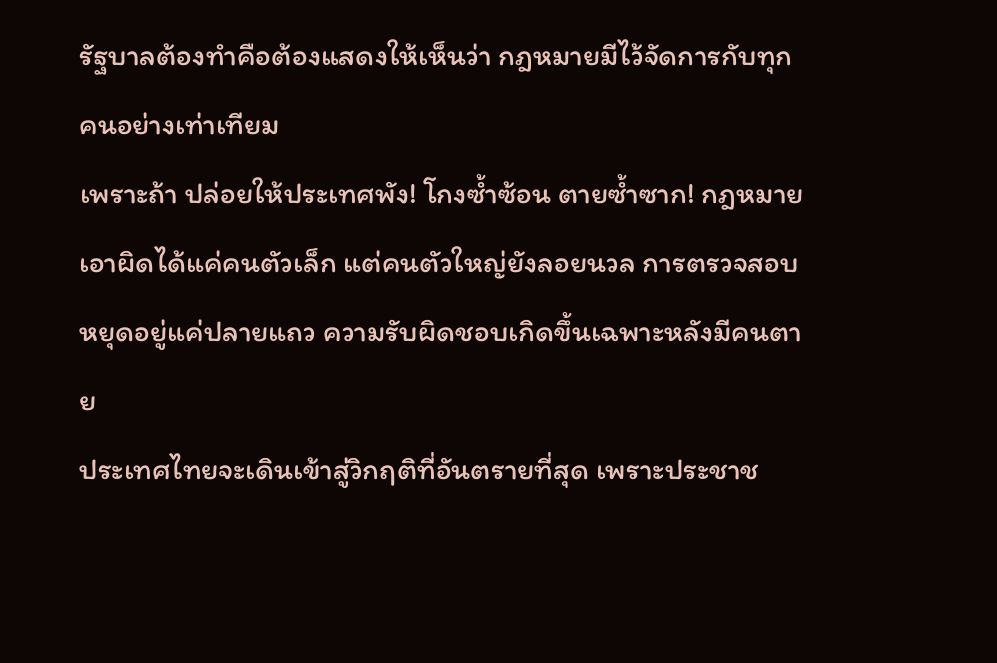รัฐบาลต้องทำคือต้องแสดงให้เห็นว่า กฎหมายมีไว้จัดการกับทุกคนอย่างเท่าเทียม
เพราะถ้า ปล่อยให้ประเทศพัง! โกงซ้ำซ้อน ตายซ้ำซาก! กฎหมายเอาผิดได้แค่คนตัวเล็ก แต่คนตัวใหญ่ยังลอยนวล การตรวจสอบหยุดอยู่แค่ปลายแถว ความรับผิดชอบเกิดขึ้นเฉพาะหลังมีคนตาย
ประเทศไทยจะเดินเข้าสู่วิกฤติที่อันตรายที่สุด เพราะประชาช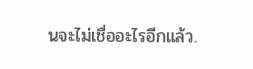นจะไม่เชื่ออะไรอีกแล้ว.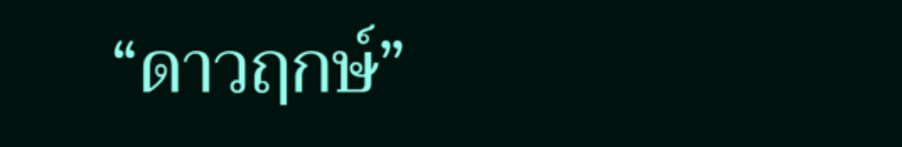“ดาวฤกษ์”